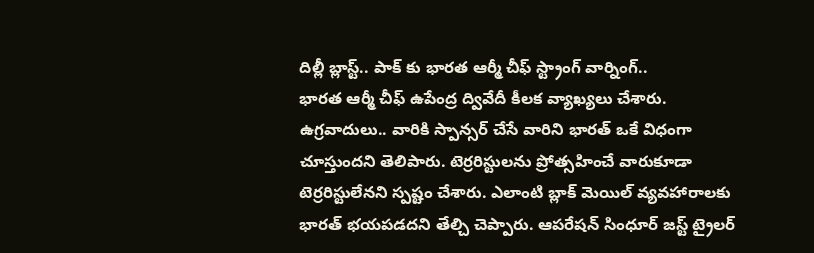దిల్లీ బ్లాస్ట్.. పాక్ కు భారత ఆర్మీ చీఫ్ స్ట్రాంగ్ వార్నింగ్..
భారత ఆర్మీ చీఫ్ ఉపేంద్ర ద్వివేదీ కీలక వ్యాఖ్యలు చేశారు. ఉగ్రవాదులు.. వారికి స్పాన్సర్ చేసే వారిని భారత్ ఒకే విధంగా చూస్తుందని తెలిపారు. టెర్రరిస్టులను ప్రోత్సహించే వారుకూడా టెర్రరిస్టులేనని స్పష్టం చేశారు. ఎలాంటి బ్లాక్ మెయిల్ వ్యవహారాలకు భారత్ భయపడదని తేల్చి చెప్పారు. ఆపరేషన్ సింధూర్ జస్ట్ ట్రైలర్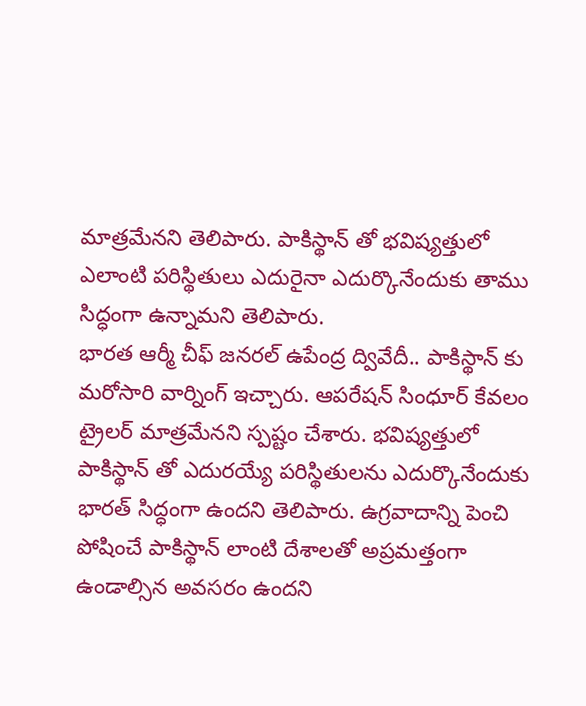మాత్రమేనని తెలిపారు. పాకిస్థాన్ తో భవిష్యత్తులో ఎలాంటి పరిస్థితులు ఎదురైనా ఎదుర్కొనేందుకు తాము సిద్ధంగా ఉన్నామని తెలిపారు.
భారత ఆర్మీ చీఫ్ జనరల్ ఉపేంద్ర ద్వివేదీ.. పాకిస్థాన్ కు మరోసారి వార్నింగ్ ఇచ్చారు. ఆపరేషన్ సింధూర్ కేవలం ట్రైలర్ మాత్రమేనని స్పష్టం చేశారు. భవిష్యత్తులో పాకిస్థాన్ తో ఎదురయ్యే పరిస్థితులను ఎదుర్కొనేందుకు భారత్ సిద్ధంగా ఉందని తెలిపారు. ఉగ్రవాదాన్ని పెంచి పోషించే పాకిస్థాన్ లాంటి దేశాలతో అప్రమత్తంగా ఉండాల్సిన అవసరం ఉందని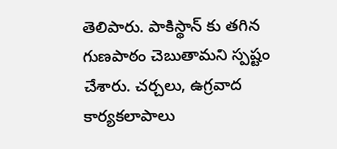తెలిపారు. పాకిస్థాన్ కు తగిన గుణపాఠం చెబుతామని స్పష్టం చేశారు. చర్చలు, ఉగ్రవాద కార్యకలాపాలు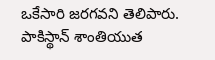ఒకేసారి జరగవని తెలిపారు. పాకిస్థాన్ శాంతియుత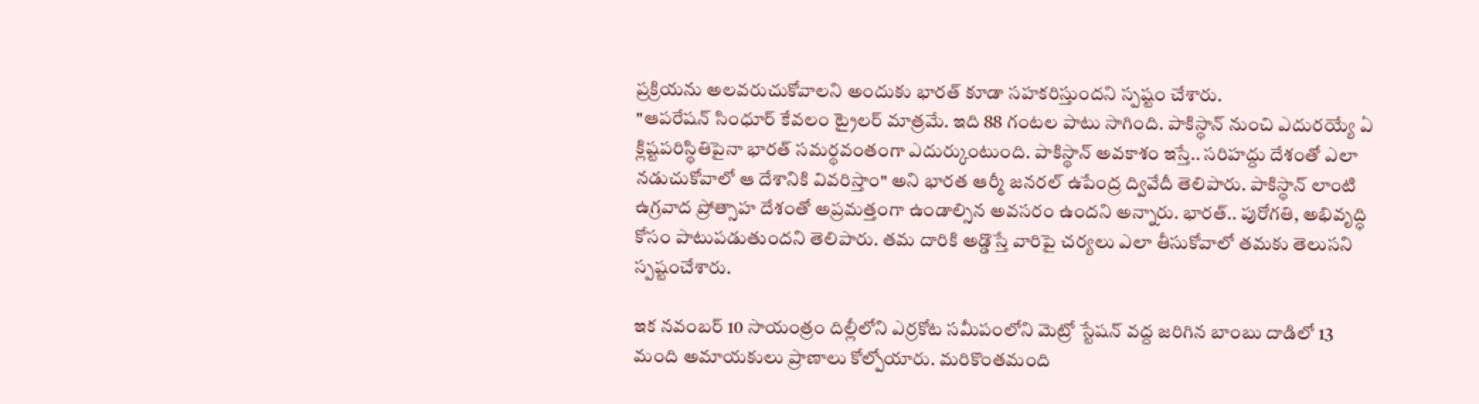ప్రక్రియను అలవరుచుకోవాలని అందుకు భారత్ కూడా సహకరిస్తుందని స్పష్టం చేశారు.
"ఆపరేషన్ సింధూర్ కేవలం ట్రైలర్ మాత్రమే. ఇది 88 గంటల పాటు సాగింది. పాకిస్థాన్ నుంచి ఎదురయ్యే ఏ క్లిష్టపరిస్థితిపైనా భారత్ సమర్థవంతంగా ఎదుర్కుంటుంది. పాకిస్థాన్ అవకాశం ఇస్తే.. సరిహద్దు దేశంతో ఎలా నడుచుకోవాలో ఆ దేశానికి వివరిస్తాం" అని భారత ఆర్మీ జనరల్ ఉపేంద్ర ద్వివేదీ తెలిపారు. పాకిస్థాన్ లాంటి ఉగ్రవాద ప్రోత్సాహ దేశంతో అప్రమత్తంగా ఉండాల్సిన అవసరం ఉందని అన్నారు. భారత్.. పురోగతి, అభివృద్ధి కోసం పాటుపడుతుందని తెలిపారు. తమ దారికి అడ్డొస్తే వారిపై చర్యలు ఎలా తీసుకోవాలో తమకు తెలుసని స్పష్టంచేశారు.

ఇక నవంబర్ 10 సాయంత్రం దిల్లీలోని ఎర్రకోట సమీపంలోని మెట్రో స్టేషన్ వద్ద జరిగిన బాంబు దాడిలో 13 మంది అమాయకులు ప్రాణాలు కోల్పోయారు. మరికొంతమంది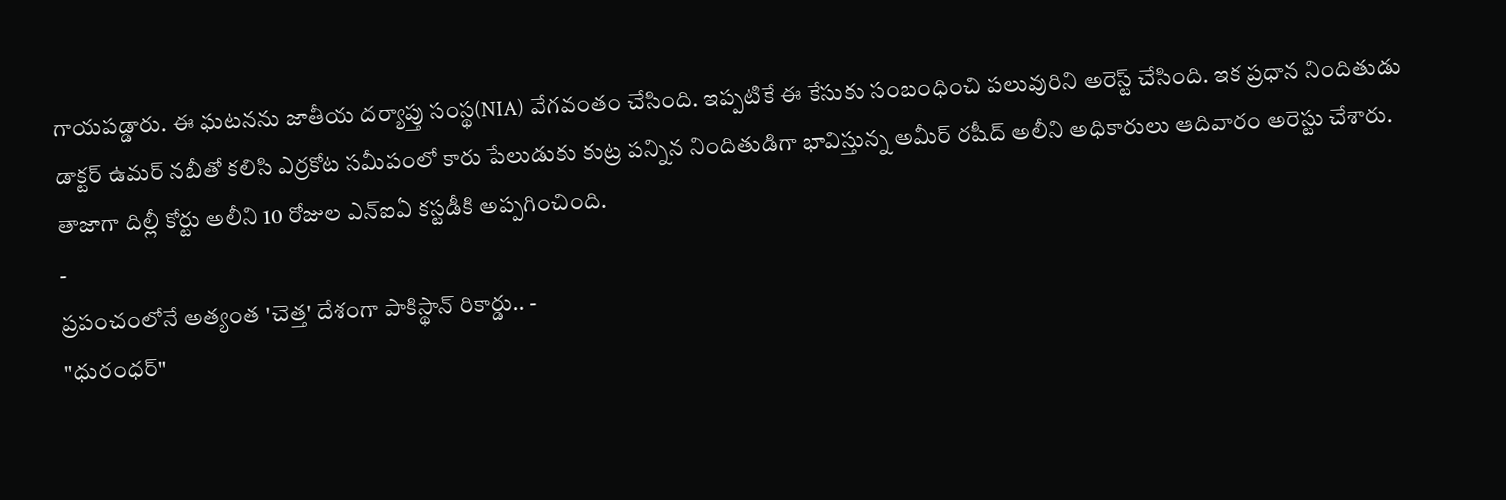గాయపడ్డారు. ఈ ఘటనను జాతీయ దర్యాప్తు సంస్థ(NIA) వేగవంతం చేసింది. ఇప్పటికే ఈ కేసుకు సంబంధించి పలువురిని అరెస్ట్ చేసింది. ఇక ప్రధాన నిందితుడు డాక్టర్ ఉమర్ నబీతో కలిసి ఎర్రకోట సమీపంలో కారు పేలుడుకు కుట్ర పన్నిన నిందితుడిగా భావిస్తున్న అమీర్ రషీద్ అలీని అధికారులు ఆదివారం అరెస్టు చేశారు. తాజాగా దిల్లీ కోర్టు అలీని 10 రోజుల ఎన్ఐఏ కస్టడీకి అప్పగించింది.
-
ప్రపంచంలోనే అత్యంత 'చెత్త' దేశంగా పాకిస్థాన్ రికార్డు.. -
"ధురంధర్"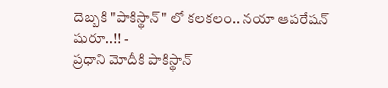దెబ్బకి "పాకిస్థాన్" లో కలకలం.. నయా ఆపరేషన్ షురూ..!! -
ప్రధాని మోదీకి పాకిస్థాన్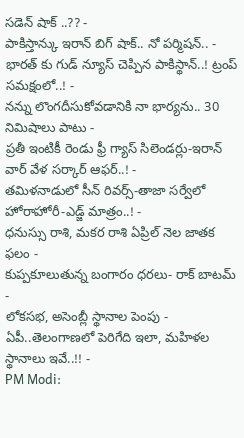సడెన్ షాక్ ..?? -
పాకిస్తాన్కు ఇరాన్ బిగ్ షాక్.. నో పర్మిషన్.. -
భారత్ కు గుడ్ న్యూస్ చెప్పిన పాకిస్థాన్..! ట్రంప్ సమక్షంలో..! -
నన్ను లొంగదీసుకోవడానికి నా భార్యను.. 30 నిమిషాలు పాటు -
ప్రతీ ఇంటికీ రెండు ఫ్రీ గ్యాస్ సిలెండర్లు-ఇరాన్ వార్ వేళ సర్కార్ ఆఫర్..! -
తమిళనాడులో సీన్ రివర్స్-తాజా సర్వేలో హోరాహోరీ-ఎడ్జ్ మాత్రం..! -
ధనుస్సు రాశి, మకర రాశి ఏప్రిల్ నెల జాతక ఫలం -
కుప్పకూలుతున్న బంగారం ధరలు- రాక్ బాటమ్ -
లోకసభ, అసెంబ్లీ స్థానాల పెంపు - ఏపీ..తెలంగాణలో పెరిగేది ఇలా, మహిళల స్థానాలు ఇవే..!! -
PM Modi: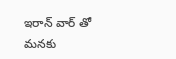ఇరాన్ వార్ తో మనకు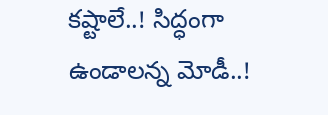కష్టాలే..! సిద్ధంగా ఉండాలన్న మోడీ..!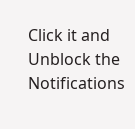Click it and Unblock the Notifications